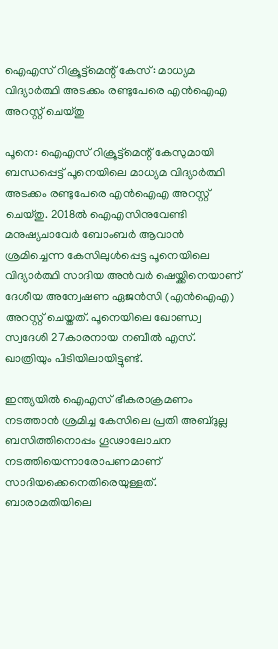ഐഎസ് റിക്രൂട്ട്‌മെന്റ് കേസ്: മാധ്യമ വിദ്യാര്‍ത്ഥി അടക്കം രണ്ടുപേരെ എന്‍ഐഎ അറസ്റ്റ് ചെയ്തു

പൂനെ: ഐഎസ് റിക്രൂട്ട്‌മെന്റ് കേസുമായി ബന്ധപ്പെട്ട് പൂനെയിലെ മാധ്യമ വിദ്യാര്‍ത്ഥി അടക്കം രണ്ടുപേരെ എന്‍ഐഎ അറസ്റ്റ് ചെയ്തു. 2018ല്‍ ഐഎസിനുവേണ്ടി മനുഷ്യചാവേര്‍ ബോംബര്‍ ആവാന്‍ ശ്രമിച്ചെന്ന കേസിലുള്‍പ്പെട്ട പൂനെയിലെ വിദ്യാര്‍ത്ഥി സാദിയ അന്‍വര്‍ ഷെയ്ക്കിനെയാണ് ദേശീയ അന്വേഷണ ഏജന്‍സി (എന്‍ഐഎ) അറസ്റ്റ് ചെയ്തത്. പൂനെയിലെ ഖോണ്ഡ്വ സ്വദേശി 27കാരനായ നബീല്‍ എസ്. ഖാത്രിയും പിടിയിലായിട്ടുണ്ട്.

ഇന്ത്യയില്‍ ഐഎസ് ഭീകരാക്രമണം നടത്താന്‍ ശ്രമിച്ച കേസിലെ പ്രതി അബ്ദുല്ല ബസിത്തിനൊപ്പം ഗൂഢാലോചന നടത്തിയെന്നാരോപണമാണ് സാദിയക്കെനെതിരെയുള്ളത്. ബാരാമതിയിലെ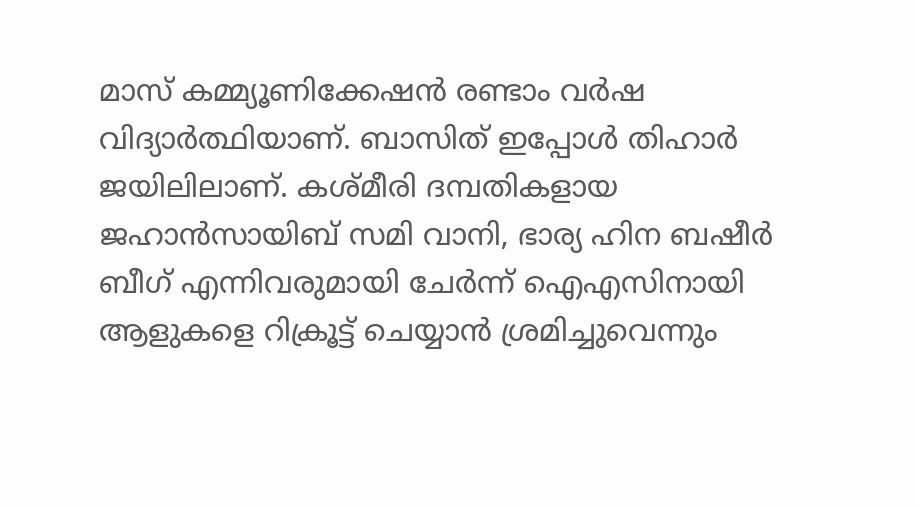മാസ് കമ്മ്യൂണിക്കേഷന്‍ രണ്ടാം വര്‍ഷ വിദ്യാര്‍ത്ഥിയാണ്. ബാസിത് ഇപ്പോള്‍ തിഹാര്‍ ജയിലിലാണ്. കശ്മീരി ദമ്പതികളായ ജഹാന്‍സായിബ് സമി വാനി, ഭാര്യ ഹിന ബഷീര്‍ ബീഗ് എന്നിവരുമായി ചേര്‍ന്ന് ഐഎസിനായി ആളുകളെ റിക്രൂട്ട് ചെയ്യാന്‍ ശ്രമിച്ചുവെന്നും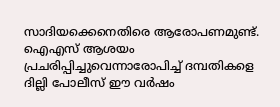സാദിയക്കെനെതിരെ ആരോപണമുണ്ട്. ഐഎസ് ആശയം പ്രചരിപ്പിച്ചുവെന്നാരോപിച്ച് ദമ്പതികളെ ദില്ലി പോലീസ് ഈ വര്‍ഷം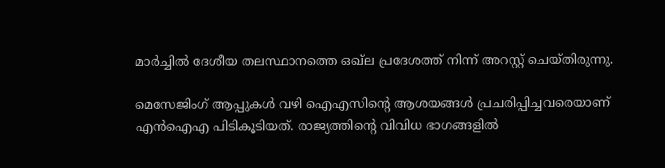മാര്‍ച്ചില്‍ ദേശീയ തലസ്ഥാനത്തെ ഒഖ്ല പ്രദേശത്ത് നിന്ന് അറസ്റ്റ് ചെയ്തിരുന്നു.

മെസേജിംഗ് ആപ്പുകള്‍ വഴി ഐഎസിന്റെ ആശയങ്ങള്‍ പ്രചരിപ്പിച്ചവരെയാണ് എന്‍ഐഎ പിടികൂടിയത്. രാജ്യത്തിന്റെ വിവിധ ഭാഗങ്ങളില്‍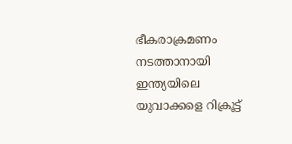ഭീകരാക്രമണം നടത്താനായി ഇന്ത്യയിലെ യുവാക്കളെ റിക്രൂട്ട്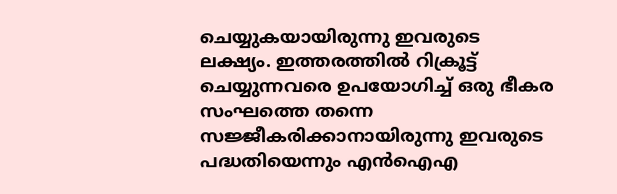ചെയ്യുകയായിരുന്നു ഇവരുടെ ലക്ഷ്യം. ഇത്തരത്തില്‍ റിക്രൂട്ട് ചെയ്യുന്നവരെ ഉപയോഗിച്ച് ഒരു ഭീകര സംഘത്തെ തന്നെ സജ്ജീകരിക്കാനായിരുന്നു ഇവരുടെ പദ്ധതിയെന്നും എന്‍ഐഎ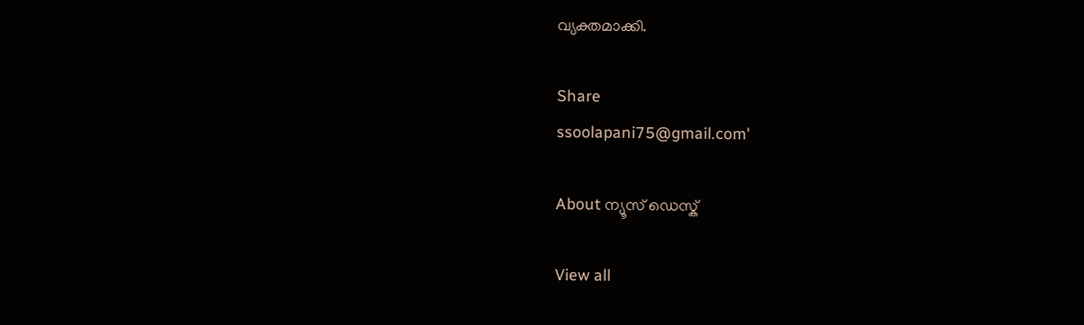വ്യക്തമാക്കി.

Share
ssoolapani75@gmail.com'

About ന്യൂസ് ഡെസ്ക്

View all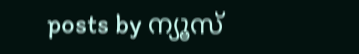posts by ന്യൂസ്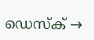ഡെസ്ക് →